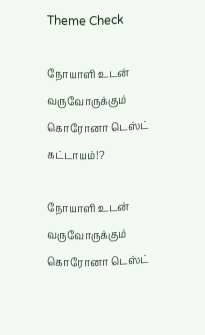Theme Check

நோயாளி உடன் வருவோருக்கும் கொரோனா டெஸ்ட் கட்டாயம்!?

நோயாளி உடன் வருவோருக்கும் கொரோனா டெஸ்ட்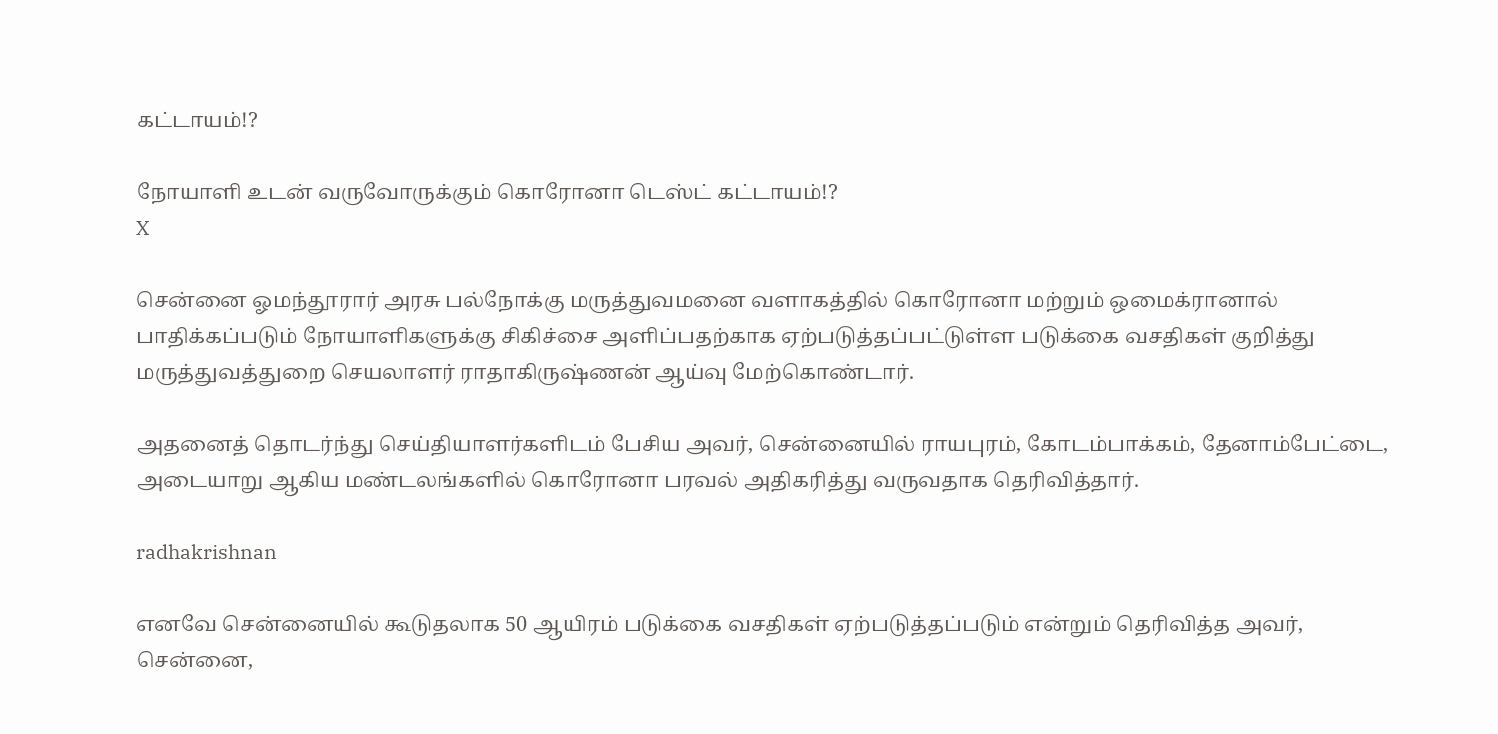கட்டாயம்!?

நோயாளி உடன் வருவோருக்கும் கொரோனா டெஸ்ட் கட்டாயம்!?
X

சென்னை ஓமந்தூரார் அரசு பல்நோக்கு மருத்துவமனை வளாகத்தில் கொரோனா மற்றும் ஒமைக்ரானால் பாதிக்கப்படும் நோயாளிகளுக்கு சிகிச்சை அளிப்பதற்காக ஏற்படுத்தப்பட்டுள்ள படுக்கை வசதிகள் குறித்து மருத்துவத்துறை செயலாளர் ராதாகிருஷ்ணன் ஆய்வு மேற்கொண்டார்.

அதனைத் தொடர்ந்து செய்தியாளர்களிடம் பேசிய அவர், சென்னையில் ராயபுரம், கோடம்பாக்கம், தேனாம்பேட்டை, அடையாறு ஆகிய மண்டலங்களில் கொரோனா பரவல் அதிகரித்து வருவதாக தெரிவித்தார்.

radhakrishnan

எனவே சென்னையில் கூடுதலாக 50 ஆயிரம் படுக்கை வசதிகள் ஏற்படுத்தப்படும் என்றும் தெரிவித்த அவர், சென்னை,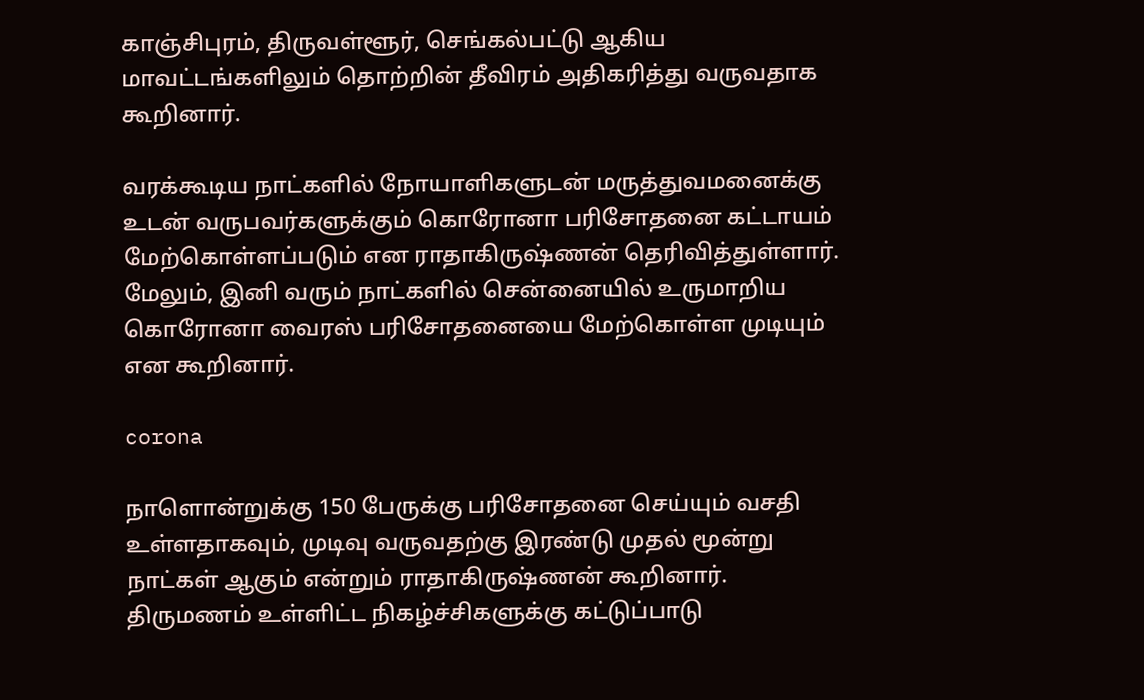காஞ்சிபுரம், திருவள்ளூர், செங்கல்பட்டு ஆகிய மாவட்டங்களிலும் தொற்றின் தீவிரம் அதிகரித்து வருவதாக கூறினார்.

வரக்கூடிய நாட்களில் நோயாளிகளுடன் மருத்துவமனைக்கு உடன் வருபவர்களுக்கும் கொரோனா பரிசோதனை கட்டாயம் மேற்கொள்ளப்படும் என ராதாகிருஷ்ணன் தெரிவித்துள்ளார். மேலும், இனி வரும் நாட்களில் சென்னையில் உருமாறிய கொரோனா வைரஸ் பரிசோதனையை மேற்கொள்ள முடியும் என கூறினார்.

corona

நாளொன்றுக்கு 150 பேருக்கு பரிசோதனை செய்யும் வசதி உள்ளதாகவும், முடிவு வருவதற்கு இரண்டு முதல் மூன்று நாட்கள் ஆகும் என்றும் ராதாகிருஷ்ணன் கூறினார். திருமணம் உள்ளிட்ட நிகழ்ச்சிகளுக்கு கட்டுப்பாடு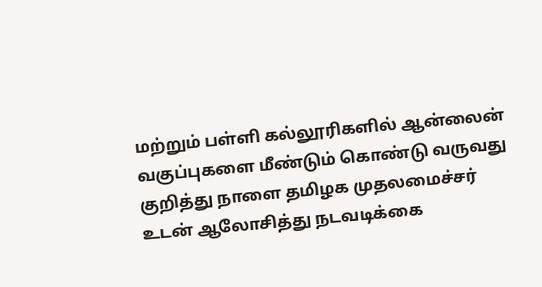மற்றும் பள்ளி கல்லூரிகளில் ஆன்லைன் வகுப்புகளை மீண்டும் கொண்டு வருவது குறித்து நாளை தமிழக முதலமைச்சர் உடன் ஆலோசித்து நடவடிக்கை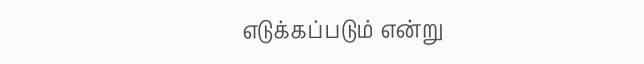எடுக்கப்படும் என்று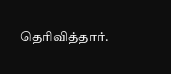தெரிவித்தார்.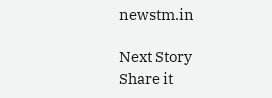newstm.in

Next Story
Share it